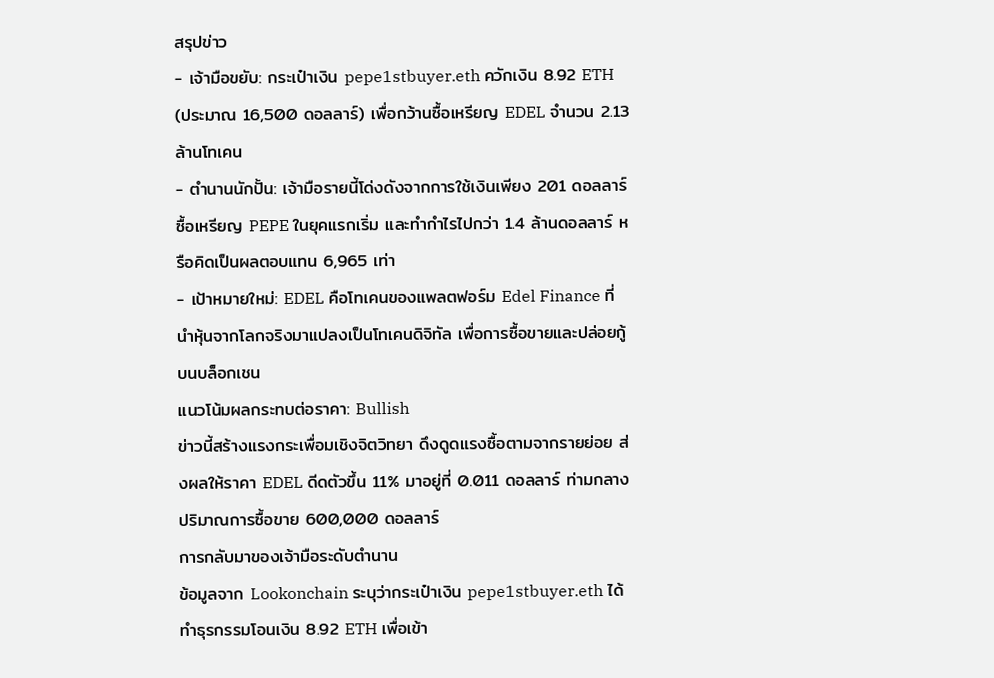สรุปข่าว
- เจ้ามือขยับ: กระเป๋าเงิน pepe1stbuyer.eth ควักเงิน 8.92 ETH (ประมาณ 16,500 ดอลลาร์) เพื่อกว้านซื้อเหรียญ EDEL จำนวน 2.13 ล้านโทเคน
- ตำนานนักปั้น: เจ้ามือรายนี้โด่งดังจากการใช้เงินเพียง 201 ดอลลาร์ ซื้อเหรียญ PEPE ในยุคแรกเริ่ม และทำกำไรไปกว่า 1.4 ล้านดอลลาร์ หรือคิดเป็นผลตอบแทน 6,965 เท่า
- เป้าหมายใหม่: EDEL คือโทเคนของแพลตฟอร์ม Edel Finance ที่นำหุ้นจากโลกจริงมาแปลงเป็นโทเคนดิจิทัล เพื่อการซื้อขายและปล่อยกู้บนบล็อกเชน
แนวโน้มผลกระทบต่อราคา: Bullish
ข่าวนี้สร้างแรงกระเพื่อมเชิงจิตวิทยา ดึงดูดแรงซื้อตามจากรายย่อย ส่งผลให้ราคา EDEL ดีดตัวขึ้น 11% มาอยู่ที่ 0.011 ดอลลาร์ ท่ามกลางปริมาณการซื้อขาย 600,000 ดอลลาร์
การกลับมาของเจ้ามือระดับตำนาน
ข้อมูลจาก Lookonchain ระบุว่ากระเป๋าเงิน pepe1stbuyer.eth ได้ทำธุรกรรมโอนเงิน 8.92 ETH เพื่อเข้า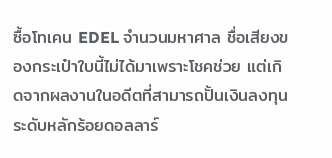ซื้อโทเคน EDEL จำนวนมหาศาล ชื่อเสียงของกระเป๋าใบนี้ไม่ได้มาเพราะโชคช่วย แต่เกิดจากผลงานในอดีตที่สามารถปั้นเงินลงทุนระดับหลักร้อยดอลลาร์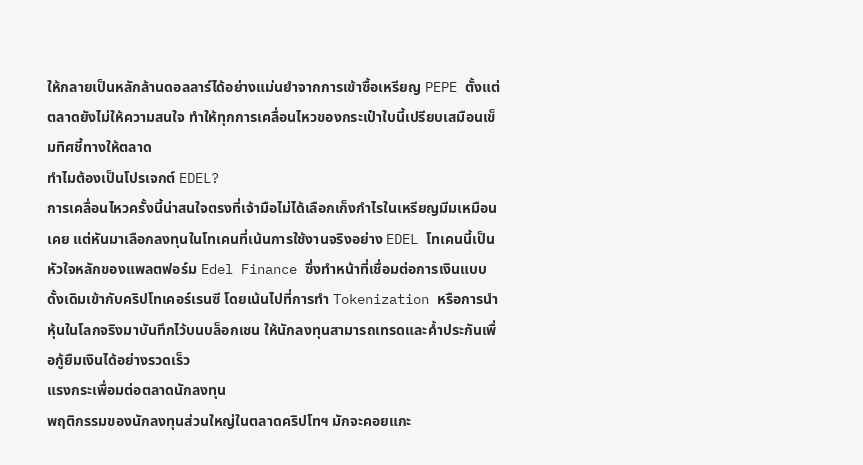ให้กลายเป็นหลักล้านดอลลาร์ได้อย่างแม่นยำจากการเข้าซื้อเหรียญ PEPE ตั้งแต่ตลาดยังไม่ให้ความสนใจ ทำให้ทุกการเคลื่อนไหวของกระเป๋าใบนี้เปรียบเสมือนเข็มทิศชี้ทางให้ตลาด
ทำไมต้องเป็นโปรเจกต์ EDEL?
การเคลื่อนไหวครั้งนี้น่าสนใจตรงที่เจ้ามือไม่ได้เลือกเก็งกำไรในเหรียญมีมเหมือนเคย แต่หันมาเลือกลงทุนในโทเคนที่เน้นการใช้งานจริงอย่าง EDEL โทเคนนี้เป็นหัวใจหลักของแพลตฟอร์ม Edel Finance ซึ่งทำหน้าที่เชื่อมต่อการเงินแบบดั้งเดิมเข้ากับคริปโทเคอร์เรนซี โดยเน้นไปที่การทำ Tokenization หรือการนำหุ้นในโลกจริงมาบันทึกไว้บนบล็อกเชน ให้นักลงทุนสามารถเทรดและค้ำประกันเพื่อกู้ยืมเงินได้อย่างรวดเร็ว
แรงกระเพื่อมต่อตลาดนักลงทุน
พฤติกรรมของนักลงทุนส่วนใหญ่ในตลาดคริปโทฯ มักจะคอยแกะ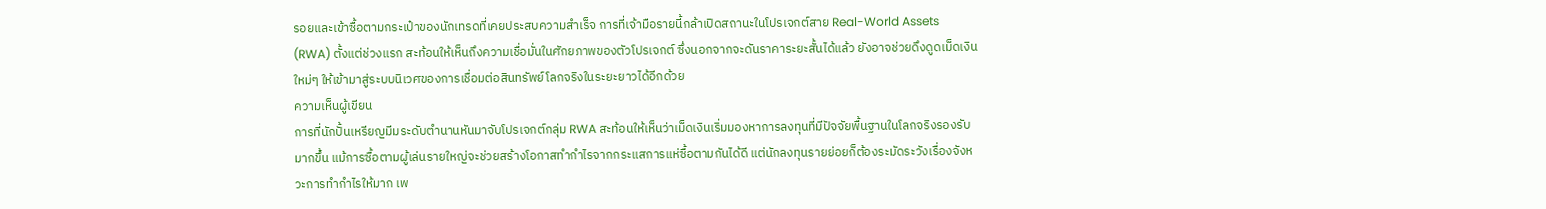รอยและเข้าซื้อตามกระเป๋าของนักเทรดที่เคยประสบความสำเร็จ การที่เจ้ามือรายนี้กล้าเปิดสถานะในโปรเจกต์สาย Real-World Assets (RWA) ตั้งแต่ช่วงแรก สะท้อนให้เห็นถึงความเชื่อมั่นในศักยภาพของตัวโปรเจกต์ ซึ่งนอกจากจะดันราคาระยะสั้นได้แล้ว ยังอาจช่วยดึงดูดเม็ดเงินใหม่ๆ ให้เข้ามาสู่ระบบนิเวศของการเชื่อมต่อสินทรัพย์โลกจริงในระยะยาวได้อีกด้วย
ความเห็นผู้เขียน
การที่นักปั้นเหรียญมีมระดับตำนานหันมาจับโปรเจกต์กลุ่ม RWA สะท้อนให้เห็นว่าเม็ดเงินเริ่มมองหาการลงทุนที่มีปัจจัยพื้นฐานในโลกจริงรองรับมากขึ้น แม้การซื้อตามผู้เล่นรายใหญ่จะช่วยสร้างโอกาสทำกำไรจากกระแสการแห่ซื้อตามกันได้ดี แต่นักลงทุนรายย่อยก็ต้องระมัดระวังเรื่องจังหวะการทำกำไรให้มาก เพ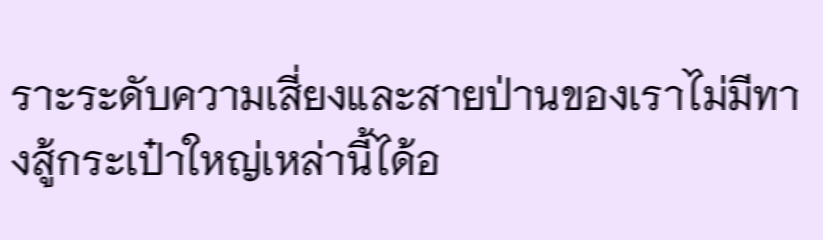ราะระดับความเสี่ยงและสายป่านของเราไม่มีทางสู้กระเป๋าใหญ่เหล่านี้ได้อ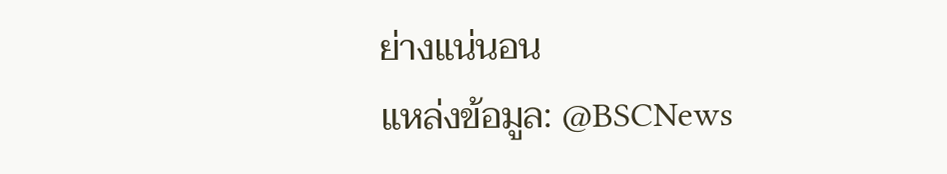ย่างแน่นอน
แหล่งข้อมูล: @BSCNews